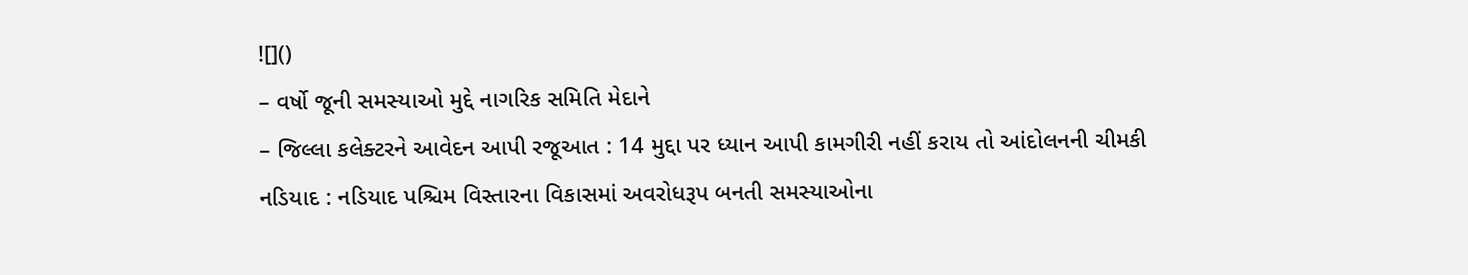![]()
– વર્ષો જૂની સમસ્યાઓ મુદ્દે નાગરિક સમિતિ મેદાને
– જિલ્લા કલેક્ટરને આવેદન આપી રજૂઆત : 14 મુદ્દા પર ધ્યાન આપી કામગીરી નહીં કરાય તો આંદોલનની ચીમકી
નડિયાદ : નડિયાદ પશ્ચિમ વિસ્તારના વિકાસમાં અવરોધરૂપ બનતી સમસ્યાઓના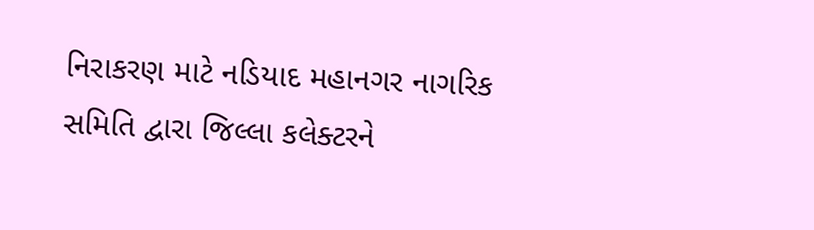નિરાકરણ માટે નડિયાદ મહાનગર નાગરિક સમિતિ દ્વારા જિલ્લા કલેક્ટરને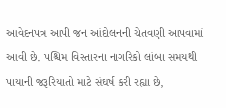આવેદનપત્ર આપી જન આંદોલનની ચેતવણી આપવામાં આવી છે. પશ્ચિમ વિસ્તારના નાગરિકો લાંબા સમયથી પાયાની જરૂરિયાતો માટે સંઘર્ષ કરી રહ્યા છે,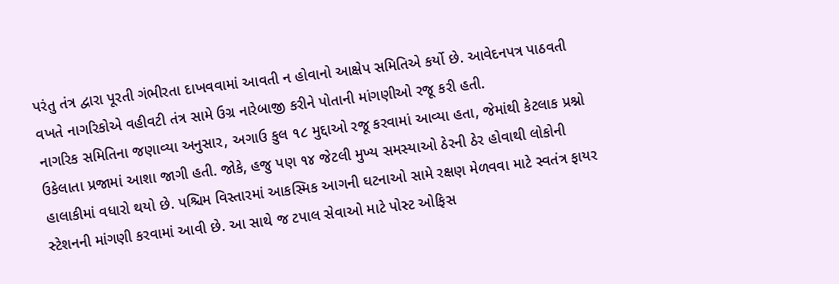પરંતુ તંત્ર દ્વારા પૂરતી ગંભીરતા દાખવવામાં આવતી ન હોવાનો આક્ષેપ સમિતિએ કર્યો છે. આવેદનપત્ર પાઠવતી વખતે નાગરિકોએ વહીવટી તંત્ર સામે ઉગ્ર નારેબાજી કરીને પોતાની માંગણીઓ રજૂ કરી હતી.
નાગરિક સમિતિના જણાવ્યા અનુસાર, અગાઉ કુલ ૧૮ મુદ્દાઓ રજૂ કરવામાં આવ્યા હતા, જેમાંથી કેટલાક પ્રશ્નો ઉકેલાતા પ્રજામાં આશા જાગી હતી. જોકે, હજુ પણ ૧૪ જેટલી મુખ્ય સમસ્યાઓ ઠેરની ઠેર હોવાથી લોકોની હાલાકીમાં વધારો થયો છે. પશ્ચિમ વિસ્તારમાં આકસ્મિક આગની ઘટનાઓ સામે રક્ષણ મેળવવા માટે સ્વતંત્ર ફાયર સ્ટેશનની માંગણી કરવામાં આવી છે. આ સાથે જ ટપાલ સેવાઓ માટે પોસ્ટ ઓફિસ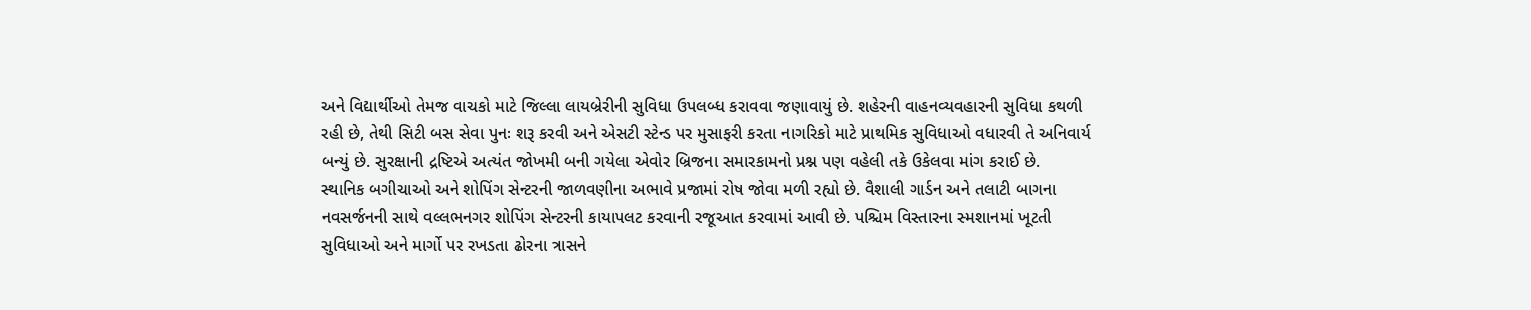અને વિદ્યાર્થીઓ તેમજ વાચકો માટે જિલ્લા લાયબ્રેરીની સુવિધા ઉપલબ્ધ કરાવવા જણાવાયું છે. શહેરની વાહનવ્યવહારની સુવિધા કથળી રહી છે, તેથી સિટી બસ સેવા પુનઃ શરૂ કરવી અને એસટી સ્ટેન્ડ પર મુસાફરી કરતા નાગરિકો માટે પ્રાથમિક સુવિધાઓ વધારવી તે અનિવાર્ય બન્યું છે. સુરક્ષાની દ્રષ્ટિએ અત્યંત જોખમી બની ગયેલા એવોર બ્રિજના સમારકામનો પ્રશ્ન પણ વહેલી તકે ઉકેલવા માંગ કરાઈ છે.
સ્થાનિક બગીચાઓ અને શોપિંગ સેન્ટરની જાળવણીના અભાવે પ્રજામાં રોષ જોવા મળી રહ્યો છે. વૈશાલી ગાર્ડન અને તલાટી બાગના નવસર્જનની સાથે વલ્લભનગર શોપિંગ સેન્ટરની કાયાપલટ કરવાની રજૂઆત કરવામાં આવી છે. પશ્ચિમ વિસ્તારના સ્મશાનમાં ખૂટતી સુવિધાઓ અને માર્ગો પર રખડતા ઢોરના ત્રાસને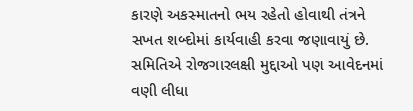કારણે અકસ્માતનો ભય રહેતો હોવાથી તંત્રને સખત શબ્દોમાં કાર્યવાહી કરવા જણાવાયું છે. સમિતિએ રોજગારલક્ષી મુદ્દાઓ પણ આવેદનમાં વણી લીધા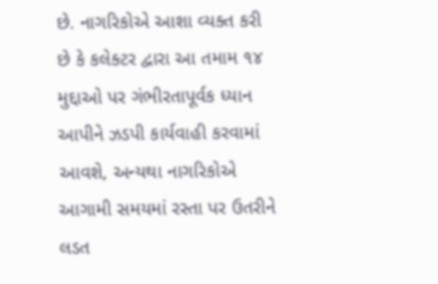છે. નાગરિકોએ આશા વ્યક્ત કરી છે કે કલેક્ટર દ્વારા આ તમામ ૧૪ મુદ્દાઓ પર ગંભીરતાપૂર્વક ધ્યાન આપીને ઝડપી કાર્યવાહી કરવામાં આવશે, અન્યથા નાગરિકોએ આગામી સમયમાં રસ્તા પર ઉતરીને લડત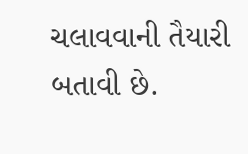ચલાવવાની તૈયારી બતાવી છે.